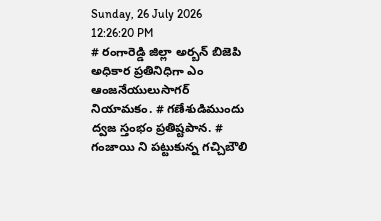Sunday, 26 July 2026 12:26:20 PM
# రంగారెడ్డి జిల్లా అర్బన్ బిజెపి అధికార ప్రతినిధిగా ఎం ఆంజనేయులుసాగర్ నియామకం. # గణేశుడిముందు ద్వజ స్తంభం ప్రతిష్టపాన. # గంజాయి ని పట్టుకున్న గచ్చిబౌలి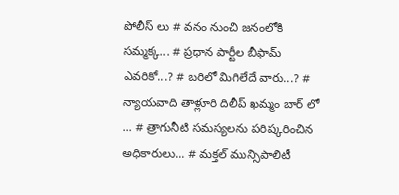పోలీస్ లు # వనం నుంచి జనంలోకి సమ్మక్క... # ప్రధాన పార్టీల బీఫామ్ ఎవరికో...? # బరిలో మిగిలేదే వారు...? # న్యాయవాది తాళ్లూరి దిలీప్ ఖమ్మం బార్ లో ... # త్రాగునీటి సమస్యలను పరిష్కరించిన అధికారులు... # మక్తల్ మున్సిపాలిటీ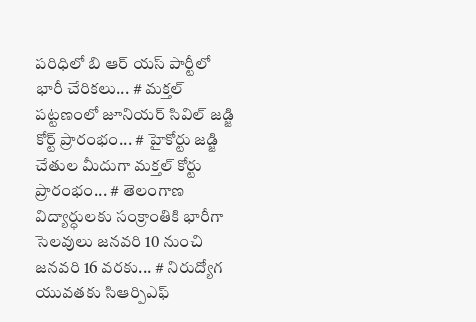పరిధిలో బి ఆర్ యస్ పార్టీలో భారీ చేరికలు... # మక్తల్ పట్టణంలో జూనియర్ సివిల్ జడ్జి కోర్ట్ ప్రారంభం... # హైకోర్టు జడ్జి చేతుల మీదుగా మక్తల్ కోర్టు ప్రారంభం... # తెలంగాణ విద్యార్ధులకు సంక్రాంతికి భారీగా సెలవులు జనవరి 10 నుంచి జనవరి 16 వరకు... # నిరుద్యోగ యువతకు సిఆర్పిఎఫ్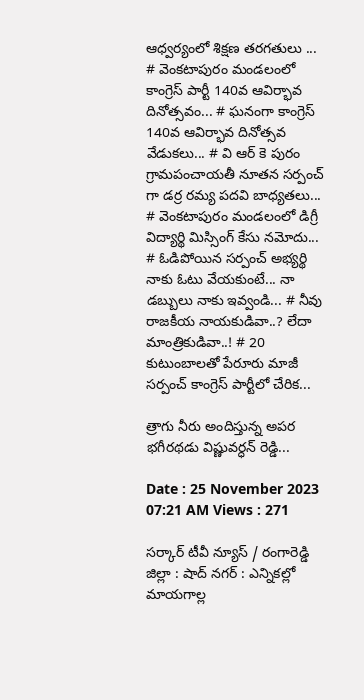ఆధ్వర్యంలో శిక్షణ తరగతులు ... # వెంకటాపురం మండలంలో కాంగ్రెస్ పార్టీ 140వ ఆవిర్భావ దినోత్సవం... # ఘనంగా కాంగ్రెస్ 140వ ఆవిర్భావ దినోత్సవ వేడుకలు... # వి ఆర్ కె పురం గ్రామపంచాయతీ నూతన సర్పంచ్ గా డర్ర రమ్య పదవి బాధ్యతలు... # వెంకటాపురం మండలంలో డిగ్రీ విద్యార్థి మిస్సింగ్ కేసు నమోదు... # ఓడిపోయిన సర్పంచ్ అభ్యర్థి నాకు ఓటు వేయకుంటే... నా డబ్బులు నాకు ఇవ్వండి... # నీవు రాజకీయ నాయకుడివా..? లేదా మాంత్రికుడివా..! # 20 కుటుంబాలతో పేరూరు మాజీ సర్పంచ్ కాంగ్రెస్ పార్టీలో చేరిక...

త్రాగు నీరు అందిస్తున్న అపర భగీరథడు విష్ణువర్ధన్ రెడ్డి...

Date : 25 November 2023 07:21 AM Views : 271

సర్కార్ టీవీ న్యూస్ / రంగారెడ్డి జిల్లా : షాద్ నగర్ : ఎన్నికల్లో మాయగాల్ల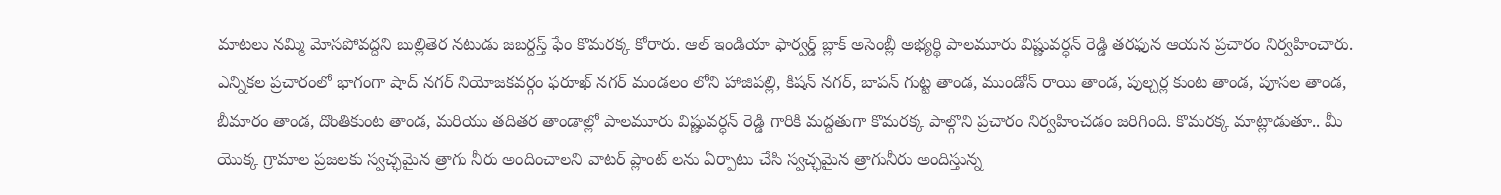మాటలు నమ్మి మోసపోవద్దని బుల్లితెర నటుడు జబర్దస్త్ ఫేం కొమరక్క కోరారు. ఆల్ ఇండియా ఫార్వర్డ్ బ్లాక్ అసెంబ్లీ అభ్యర్థి పాలమూరు విష్ణువర్ధన్ రెడ్డి తరఫున ఆయన ప్రచారం నిర్వహించారు. ఎన్నికల ప్రచారంలో భాగంగా షాద్ నగర్ నియోజకవర్గం ఫరూఖ్ నగర్ మండలం లోని హాజిపల్లి, కిషన్ నగర్, బాపన్ గుట్ట తాండ, ముండోన్ రాయి తాండ, పుల్చర్ల కుంట తాండ, పూసల తాండ, బీమారం తాండ, దొంతికుంట తాండ, మరియు తదితర తాండాల్లో పాలమూరు విష్ణువర్ధన్ రెడ్డి గారికి మద్దతుగా కొమరక్క పాల్గొని ప్రచారం నిర్వహించడం జరిగింది. కొమరక్క మాట్లాడుతూ.. మీ యొక్క గ్రామాల ప్రజలకు స్వచ్ఛమైన త్రాగు నీరు అందించాలని వాటర్ ప్లాంట్ లను ఏర్పాటు చేసి స్వచ్ఛమైన త్రాగునీరు అందిస్తున్న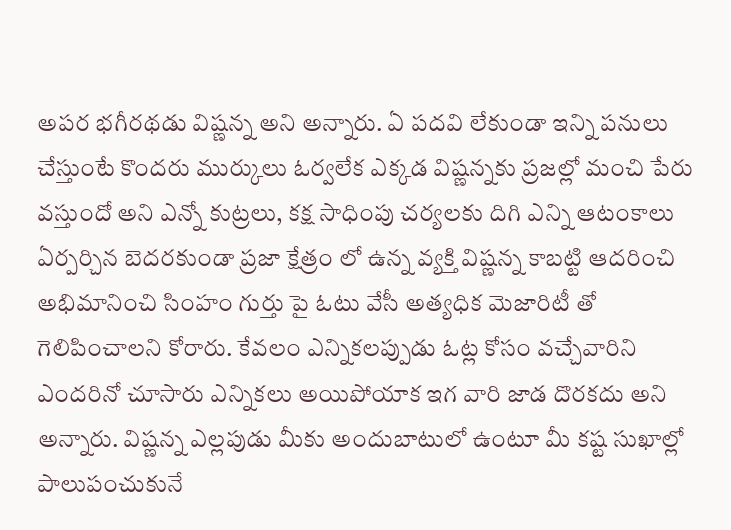అపర భగీరథడు విష్ణన్న అని అన్నారు. ఏ పదవి లేకుండా ఇన్ని పనులు చేస్తుంటే కొందరు ముర్కులు ఓర్వలేక ఎక్కడ విష్ణన్నకు ప్రజల్లో మంచి పేరు వస్తుందో అని ఎన్నో కుట్రలు, కక్ష సాధింపు చర్యలకు దిగి ఎన్ని ఆటంకాలు ఏర్పర్చిన బెదరకుండా ప్రజా క్షేత్రం లో ఉన్న వ్యక్తి విష్ణన్న కాబట్టి ఆదరించి అభిమానించి సింహం గుర్తు పై ఓటు వేసీ అత్యధిక మెజారిటీ తో గెలిపించాలని కోరారు. కేవలం ఎన్నికలప్పుడు ఓట్ల కోసం వచ్చేవారిని ఎందరినో చూసారు ఎన్నికలు అయిపోయాక ఇగ వారి జాడ దొరకదు అని అన్నారు. విష్ణన్న ఎల్లపుడు మీకు అందుబాటులో ఉంటూ మీ కష్ట సుఖాల్లో పాలుపంచుకునే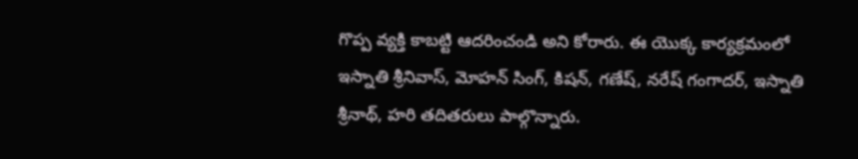గొప్ప వ్యక్తి కాబట్టి ఆదరించండి అని కోరారు. ఈ యొక్క కార్యక్రమంలో ఇస్నాతి శ్రీనివాస్, మోహన్ సింగ్, కిషన్, గణేష్, నరేష్ గంగాదర్, ఇస్నాతి శ్రీనాథ్, హరి తదితరులు పాల్గొన్నారు.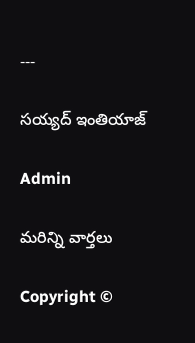---

సయ్యద్ ఇంతియాజ్

Admin

మరిన్ని వార్తలు

Copyright ©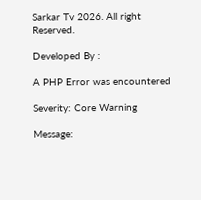Sarkar Tv 2026. All right Reserved.

Developed By :

A PHP Error was encountered

Severity: Core Warning

Message: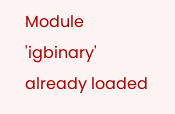Module 'igbinary' already loaded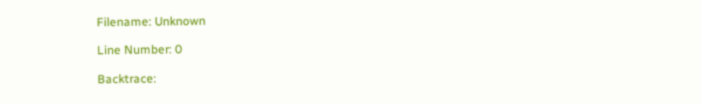Filename: Unknown

Line Number: 0

Backtrace: